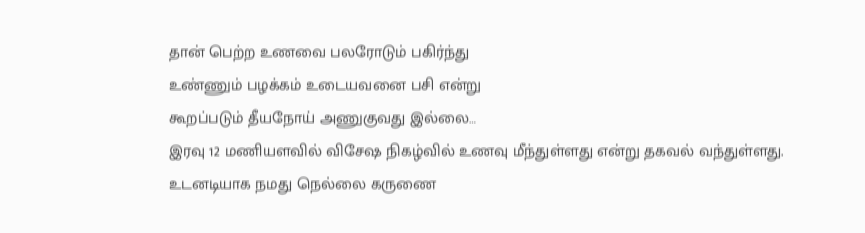தான் பெற்ற உணவை பலரோடும் பகிர்ந்து
உண்ணும் பழக்கம் உடையவனை பசி என்று
கூறப்படும் தீயநோய் அணுகுவது இல்லை…
இரவு 12 மணியளவில் விசேஷ நிகழ்வில் உணவு மீந்துள்ளது என்று தகவல் வந்துள்ளது.
உடனடியாக நமது நெல்லை கருணை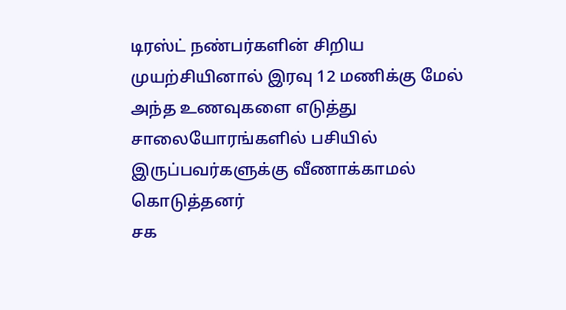டிரஸ்ட் நண்பர்களின் சிறிய முயற்சியினால் இரவு 12 மணிக்கு மேல் அந்த உணவுகளை எடுத்து சாலையோரங்களில் பசியில் இருப்பவர்களுக்கு வீணாக்காமல் கொடுத்தனர்
சக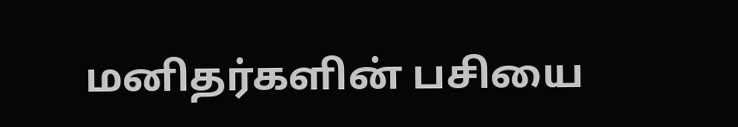மனிதர்களின் பசியை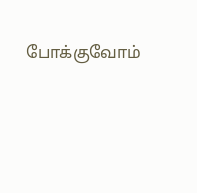போக்குவோம்